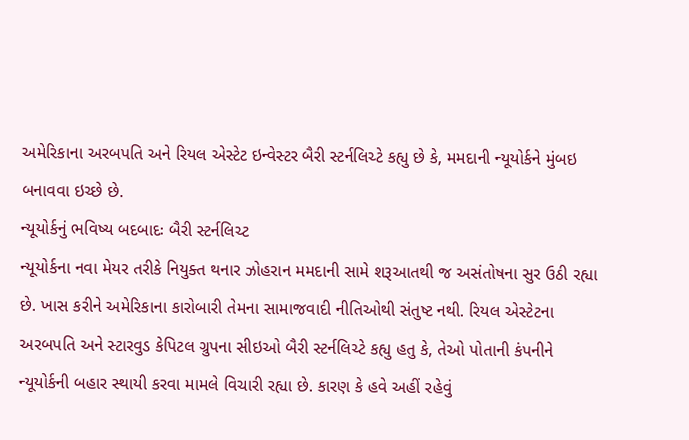અમેરિકાના અરબપતિ અને રિયલ એસ્ટેટ ઇન્વેસ્ટર બૈરી સ્ટર્નલિચ્ટે કહ્યુ છે કે, મમદાની ન્યૂયોર્કને મુંબઇ બનાવવા ઇચ્છે છે.
ન્યૂયોર્કનું ભવિષ્ય બદબાદઃ બૈરી સ્ટર્નલિચ્ટ
ન્યૂયોર્કના નવા મેયર તરીકે નિયુક્ત થનાર ઝોહરાન મમદાની સામે શરૂઆતથી જ અસંતોષના સુર ઉઠી રહ્યા છે. ખાસ કરીને અમેરિકાના કારોબારી તેમના સામાજવાદી નીતિઓથી સંતુષ્ટ નથી. રિયલ એસ્ટેટના અરબપતિ અને સ્ટારવુડ કેપિટલ ગ્રુપના સીઇઓ બૈરી સ્ટર્નલિચ્ટે કહ્યુ હતુ કે, તેઓ પોતાની કંપનીને ન્યૂયોર્કની બહાર સ્થાયી કરવા મામલે વિચારી રહ્યા છે. કારણ કે હવે અહીં રહેવું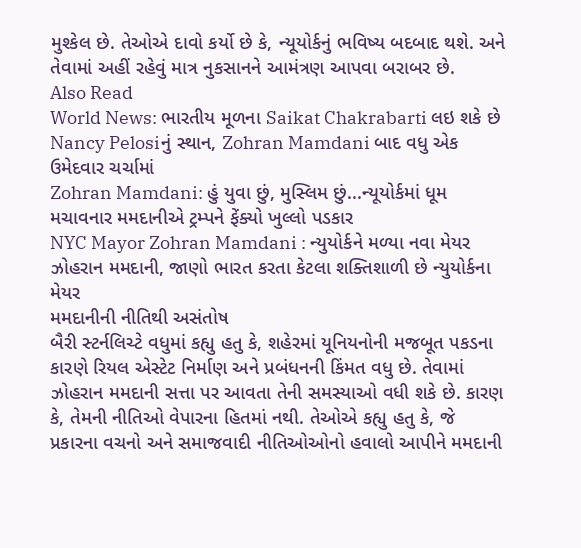મુશ્કેલ છે. તેઓએ દાવો કર્યો છે કે, ન્યૂયોર્કનું ભવિષ્ય બદબાદ થશે. અને તેવામાં અહીં રહેવું માત્ર નુકસાનને આમંત્રણ આપવા બરાબર છે.
Also Read
World News: ભારતીય મૂળના Saikat Chakrabarti લઇ શકે છે Nancy Pelosiનું સ્થાન, Zohran Mamdani બાદ વધુ એક ઉમેદવાર ચર્ચામાં
Zohran Mamdani: હું યુવા છું, મુસ્લિમ છું...ન્યૂયોર્કમાં ધૂમ મચાવનાર મમદાનીએ ટ્રમ્પને ફેંક્યો ખુલ્લો પડકાર
NYC Mayor Zohran Mamdani : ન્યુયોર્કને મળ્યા નવા મેયર ઝોહરાન મમદાની, જાણો ભારત કરતા કેટલા શક્તિશાળી છે ન્યુયોર્કના મેયર
મમદાનીની નીતિથી અસંતોષ
બૈરી સ્ટર્નલિચ્ટે વધુમાં કહ્યુ હતુ કે, શહેરમાં યૂનિયનોની મજબૂત પકડના કારણે રિયલ એસ્ટેટ નિર્માણ અને પ્રબંધનની કિંમત વધુ છે. તેવામાં ઝોહરાન મમદાની સત્તા પર આવતા તેની સમસ્યાઓ વધી શકે છે. કારણ કે, તેમની નીતિઓ વેપારના હિતમાં નથી. તેઓએ કહ્યુ હતુ કે, જે પ્રકારના વચનો અને સમાજવાદી નીતિઓઓનો હવાલો આપીને મમદાની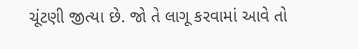ચૂંટણી જીત્યા છે. જો તે લાગૂ કરવામાં આવે તો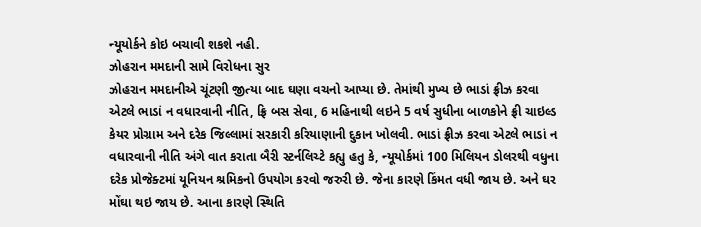ન્યૂયોર્કને કોઇ બચાવી શકશે નહી.
ઝોહરાન મમદાની સામે વિરોધના સુર
ઝોહરાન મમદાનીએ ચૂંટણી જીત્યા બાદ ઘણા વચનો આપ્યા છે. તેમાંથી મુખ્ય છે ભાડાં ફ્રીઝ કરવા એટલે ભાડાં ન વધારવાની નીતિ, ફ્રિ બસ સેવા, 6 મહિનાથી લઇને 5 વર્ષ સુધીના બાળકોને ફ્રી ચાઇલ્ડ કેયર પ્રોગ્રામ અને દરેક જિલ્લામાં સરકારી કરિયાણાની દુકાન ખોલવી. ભાડાં ફ્રીઝ કરવા એટલે ભાડાં ન વધારવાની નીતિ અંગે વાત કરાતા બૈરી સ્ટર્નલિચ્ટે કહ્યુ હતુ કે, ન્યૂયોર્કમાં 100 મિલિયન ડોલરથી વધુના દરેક પ્રોજેક્ટમાં યૂનિયન શ્રમિકનો ઉપયોગ કરવો જરુરી છે. જેના કારણે કિંમત વધી જાય છે. અને ઘર મોંઘા થઇ જાય છે. આના કારણે સ્થિતિ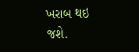ખરાબ થઇ જશે.